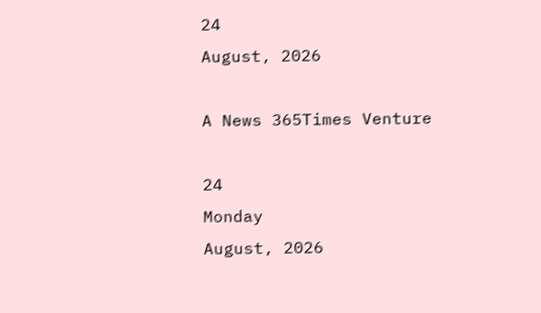24
August, 2026

A News 365Times Venture

24
Monday
August, 2026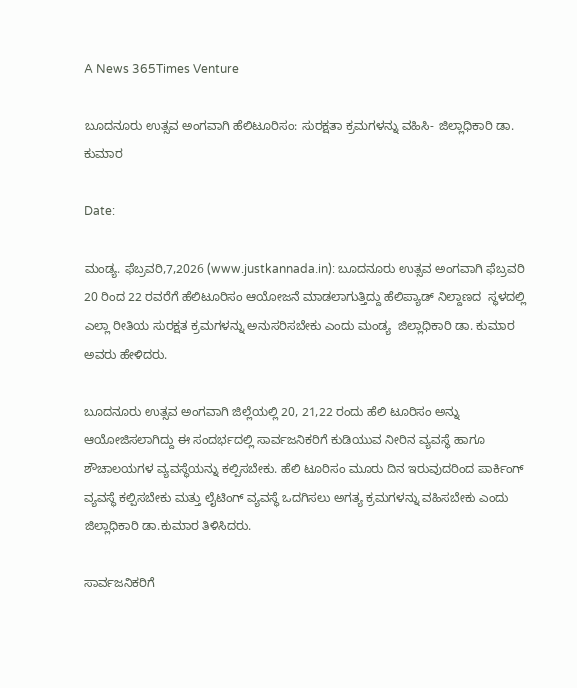A News 365Times Venture

ಬೂದನೂರು ಉತ್ಸವ ಅಂಗವಾಗಿ ಹೆಲಿಟೂರಿಸಂ: ಸುರಕ್ಷತಾ ಕ್ರಮಗಳನ್ನು ವಹಿಸಿ- ಜಿಲ್ಲಾಧಿಕಾರಿ ಡಾ. ಕುಮಾರ

Date:

ಮಂಡ್ಯ. ಫೆಬ್ರವರಿ,7,2026 (www.justkannada.in): ಬೂದನೂರು ಉತ್ಸವ ಅಂಗವಾಗಿ ಫೆಬ್ರವರಿ 20 ರಿಂದ 22 ರವರೆಗೆ ಹೆಲಿಟೂರಿಸಂ ಆಯೋಜನೆ ಮಾಡಲಾಗುತ್ತಿದ್ದು ಹೆಲಿಪ್ಯಾಡ್ ನಿಲ್ದಾಣದ  ಸ್ಧಳದಲ್ಲಿ  ಎಲ್ಲಾ ರೀತಿಯ ಸುರಕ್ಷತ ಕ್ರಮಗಳನ್ನು ಅನುಸರಿಸಬೇಕು ಎಂದು ಮಂಡ್ಯ  ಜಿಲ್ಲಾಧಿಕಾರಿ ಡಾ. ಕುಮಾರ ಅವರು ಹೇಳಿದರು.

ಬೂದನೂರು ಉತ್ಸವ ಅಂಗವಾಗಿ ಜಿಲ್ಲೆಯಲ್ಲಿ 20, 21,22 ರಂದು ಹೆಲಿ ಟೂರಿಸಂ ಅನ್ನು ಆಯೋಜಿಸಲಾಗಿದ್ದು ಈ ಸಂದರ್ಭದಲ್ಲಿ ಸಾರ್ವಜನಿಕರಿಗೆ ಕುಡಿಯುವ ನೀರಿನ ವ್ಯವಸ್ಥೆ ಹಾಗೂ ಶೌಚಾಲಯಗಳ ವ್ಯವಸ್ಥೆಯನ್ನು ಕಲ್ಪಿಸಬೇಕು. ಹೆಲಿ ಟೂರಿಸಂ ಮೂರು ದಿನ ಇರುವುದರಿಂದ ಪಾರ್ಕಿಂಗ್ ವ್ಯವಸ್ಥೆ ಕಲ್ಪಿಸಬೇಕು ಮತ್ತು ಲೈಟಿಂಗ್ ವ್ಯವಸ್ಥೆ ಒದಗಿಸಲು ಅಗತ್ಯ ಕ್ರಮಗಳನ್ನು ವಹಿಸಬೇಕು ಎಂದು ಜಿಲ್ಲಾಧಿಕಾರಿ ಡಾ.ಕುಮಾರ ತಿಳಿಸಿದರು.

ಸಾರ್ವಜನಿಕರಿಗೆ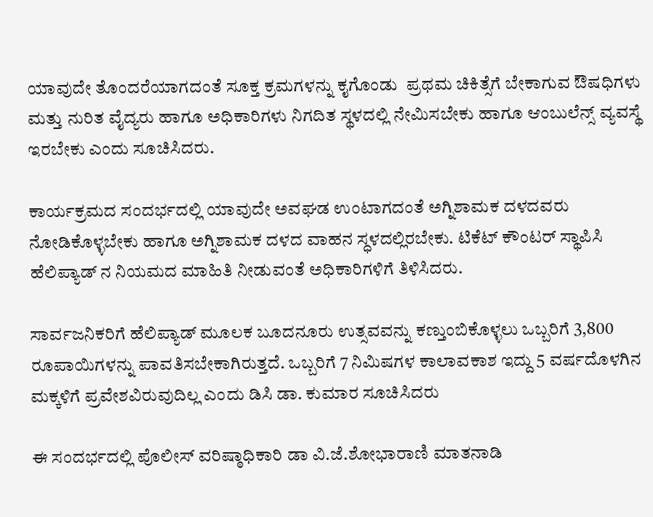ಯಾವುದೇ ತೊಂದರೆಯಾಗದಂತೆ ಸೂಕ್ತ ಕ್ರಮಗಳನ್ನು ಕೖಗೊಂಡು  ಪ್ರಥಮ ಚಿಕಿತ್ಸೆಗೆ ಬೇಕಾಗುವ ಔಷಧಿಗಳು ಮತ್ತು ನುರಿತ ವೈದ್ಯರು ಹಾಗೂ ಅಧಿಕಾರಿಗಳು ನಿಗದಿತ ಸ್ಥಳದಲ್ಲಿ ನೇಮಿಸಬೇಕು ಹಾಗೂ ಆಂಬುಲೆನ್ಸ್ ವ್ಯವಸ್ಥೆ ಇರಬೇಕು ಎಂದು ಸೂಚಿಸಿದರು.

ಕಾರ್ಯಕ್ರಮದ ಸಂದರ್ಭದಲ್ಲಿ ಯಾವುದೇ ಅವಘಡ ಉಂಟಾಗದಂತೆ ಅಗ್ನಿಶಾಮಕ ದಳದವರು ನೋಡಿಕೊಳ್ಳಬೇಕು ಹಾಗೂ ಅಗ್ನಿಶಾಮಕ ದಳದ ವಾಹನ ಸ್ಧಳದಲ್ಲಿರಬೇಕು. ಟಿಕೆಟ್ ಕೌಂಟರ್ ಸ್ಥಾಪಿಸಿ ಹೆಲಿಪ್ಯಾಡ್ ನ ನಿಯಮದ ಮಾಹಿತಿ ನೀಡುವಂತೆ ಅಧಿಕಾರಿಗಳಿಗೆ ತಿಳಿಸಿದರು.

ಸಾರ್ವಜನಿಕರಿಗೆ ಹೆಲಿಪ್ಯಾಡ್ ಮೂಲಕ ಬೂದನೂರು ಉತ್ಸವವನ್ನು ಕಣ್ತುಂಬಿಕೊಳ್ಳಲು ಒಬ್ಬರಿಗೆ 3,800 ರೂಪಾಯಿಗಳನ್ನು ಪಾವತಿಸಬೇಕಾಗಿರುತ್ತದೆ. ಒಬ್ಬರಿಗೆ 7 ನಿಮಿಷಗಳ ಕಾಲಾವಕಾಶ ಇದ್ದು 5 ವರ್ಷದೊಳಗಿನ ಮಕ್ಕಳಿಗೆ ಪ್ರವೇಶವಿರುವುದಿಲ್ಲ ಎಂದು ಡಿಸಿ ಡಾ. ಕುಮಾರ ಸೂಚಿಸಿದರು

ಈ ಸಂದರ್ಭದಲ್ಲಿ ಪೊಲೀಸ್ ವರಿಷ್ಠಾಧಿಕಾರಿ ಡಾ ವಿ.ಜೆ.ಶೋಭಾರಾಣಿ ಮಾತನಾಡಿ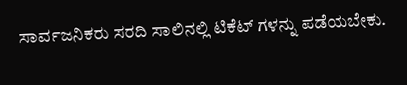ಸಾರ್ವಜನಿಕರು ಸರದಿ ಸಾಲಿನಲ್ಲಿ ಟಿಕೆಟ್ ಗಳನ್ನು ಪಡೆಯಬೇಕು.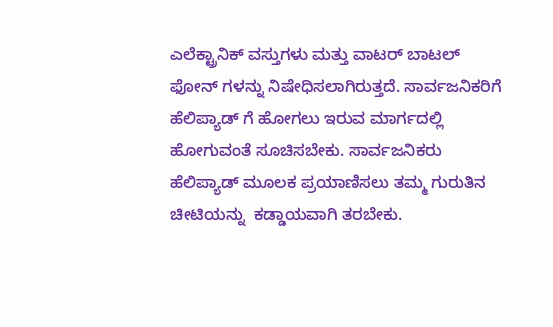ಎಲೆಕ್ಟ್ರಾನಿಕ್ ವಸ್ತುಗಳು ಮತ್ತು ವಾಟರ್ ಬಾಟಲ್ ಫೋನ್ ಗಳನ್ನು ನಿಷೇಧಿಸಲಾಗಿರುತ್ತದೆ. ಸಾರ್ವಜನಿಕರಿಗೆ ಹೆಲಿಪ್ಯಾಡ್ ಗೆ ಹೋಗಲು ಇರುವ ಮಾರ್ಗದಲ್ಲಿ ಹೋಗುವಂತೆ ಸೂಚಿಸಬೇಕು. ಸಾರ್ವಜನಿಕರು ಹೆಲಿಪ್ಯಾಡ್ ಮೂಲಕ ಪ್ರಯಾಣಿಸಲು ತಮ್ಮ ಗುರುತಿನ ಚೀಟಿಯನ್ನು  ಕಡ್ಡಾಯವಾಗಿ ತರಬೇಕು.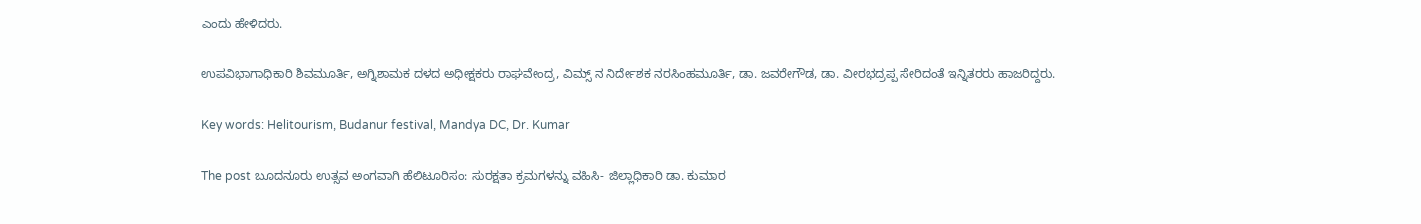ಎಂದು ಹೇಳಿದರು.

ಉಪವಿಭಾಗಾಧಿಕಾರಿ ಶಿವಮೂರ್ತಿ, ಅಗ್ನಿಶಾಮಕ ದಳದ ಅಧೀಕ್ಷಕರು ರಾಘವೇಂದ್ರ, ವಿಮ್ಸ್ ನ ನಿರ್ದೇಶಕ ನರಸಿಂಹಮೂರ್ತಿ, ಡಾ. ಜವರೇಗೌಡ, ಡಾ. ವೀರಭದ್ರಪ್ಪ ಸೇರಿದಂತೆ ಇನ್ನಿತರರು ಹಾಜರಿದ್ದರು.

Key words: Helitourism, Budanur festival, Mandya DC, Dr. Kumar

The post ಬೂದನೂರು ಉತ್ಸವ ಅಂಗವಾಗಿ ಹೆಲಿಟೂರಿಸಂ: ಸುರಕ್ಷತಾ ಕ್ರಮಗಳನ್ನು ವಹಿಸಿ- ಜಿಲ್ಲಾಧಿಕಾರಿ ಡಾ. ಕುಮಾರ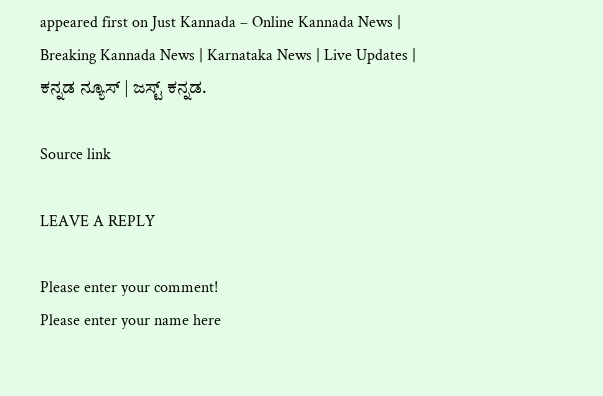appeared first on Just Kannada – Online Kannada News | Breaking Kannada News | Karnataka News | Live Updates | ಕನ್ನಡ ನ್ಯೂಸ್ | ಜಸ್ಟ್ ಕನ್ನಡ.

Source link

LEAVE A REPLY

Please enter your comment!
Please enter your name here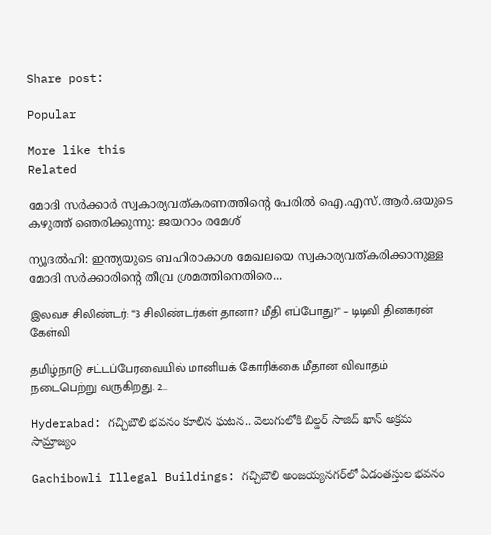Share post:

Popular

More like this
Related

മോദി സർക്കാർ സ്വകാര്യവത്കരണത്തിന്റെ പേരിൽ ഐ.എസ്.ആർ.ഒയുടെ കഴുത്ത് ഞെരിക്കുന്നു: ജയറാം രമേശ്

ന്യൂദൽഹി: ഇന്ത്യയുടെ ബഹിരാകാശ മേഖലയെ സ്വകാര്യവത്കരിക്കാനുള്ള മോദി സർക്കാരിന്റെ തീവ്ര ശ്രമത്തിനെതിരെ...

இலவச சிலிண்டர்: “3 சிலிண்டர்கள் தானா? மீதி எப்போது?" – டிடிவி தினகரன் கேள்வி

தமிழ்நாடு சட்டப்பேரவையில் மானியக் கோரிக்கை மீதான விவாதம் நடைபெற்று வருகிறது. 2...

Hyderabad: గచ్చిబౌలి భవనం కూలిన ఘటన.. వెలుగులోకి బిల్డర్ సాజిద్ ఖాన్ అక్రమ సామ్రాజ్యం

Gachibowli Illegal Buildings: గచ్చిబౌలి అంజయ్యనగర్‌లో ఏడంతస్తుల భవనం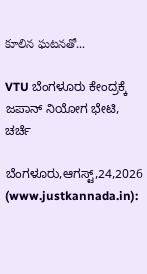కూలిన ఘటనతో...

VTU ಬೆಂಗಳೂರು ಕೇಂದ್ರಕ್ಕೆ ಜಪಾನ್ ನಿಯೋಗ ಭೇಟಿ, ಚರ್ಚೆ

ಬೆಂಗಳೂರು,ಆಗಸ್ಟ್,24,2026 (www.justkannada.in):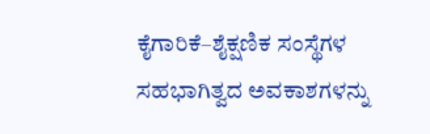ಕೈಗಾರಿಕೆ–ಶೈಕ್ಷಣಿಕ ಸಂಸ್ಥೆಗಳ ಸಹಭಾಗಿತ್ವದ ಅವಕಾಶಗಳನ್ನು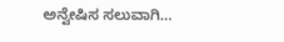ಅನ್ವೇಷಿಸ ಸಲುವಾಗಿ...